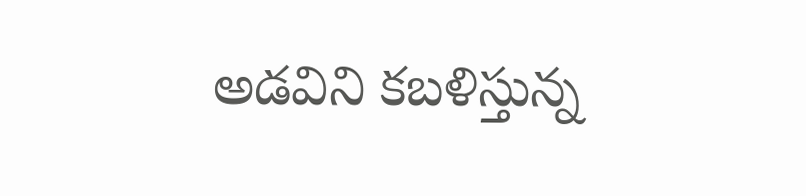అడవిని కబళిస్తున్న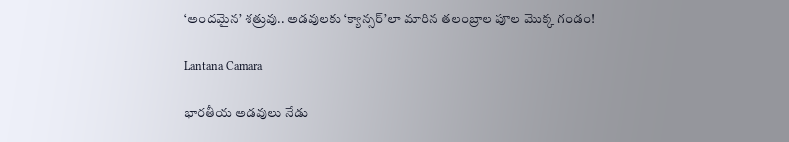‘అందమైన’ శత్రువు.. అడవులకు ‘క్యాన్సర్’లా మారిన తలంబ్రాల పూల మొక్క గండం!

Lantana Camara

భారతీయ అడవులు నేడు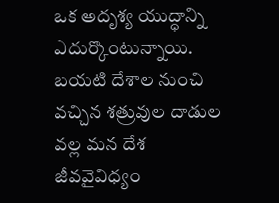ఒక అదృశ్య యుద్ధాన్ని ఎదుర్కొంటున్నాయి. బయటి దేశాల నుంచి వచ్చిన శత్రువుల దాడుల వల్ల మన దేశ జీవవైవిధ్యం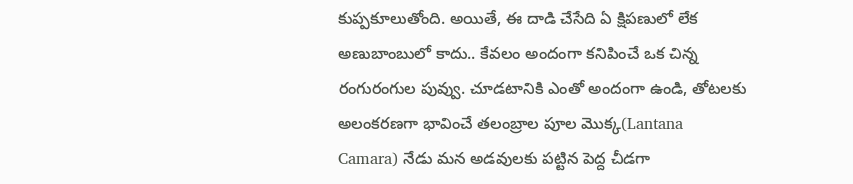కుప్పకూలుతోంది. అయితే, ఈ దాడి చేసేది ఏ క్షిపణులో లేక అణుబాంబులో కాదు.. కేవలం అందంగా కనిపించే ఒక చిన్న రంగురంగుల పువ్వు. చూడటానికి ఎంతో అందంగా ఉండి, తోటలకు అలంకరణగా భావించే తలంబ్రాల పూల మొక్క(Lantana Camara) నేడు మన అడవులకు పట్టిన పెద్ద చీడగా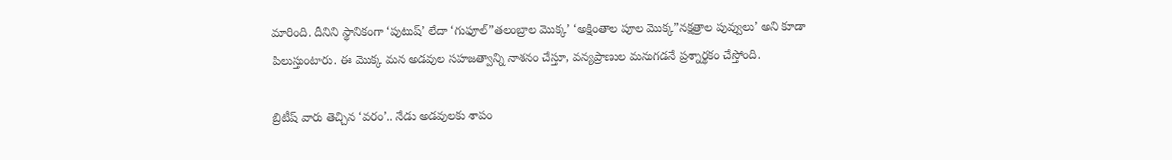మారింది. దీనిని స్థానికంగా ‘పుటుష్’ లేదా ‘గుఫూల్”తలంబ్రాల మొక్క’ ‘అక్షింతాల పూల మొక్క”నక్షత్రాల పువ్వులు’ అని కూడా పిలుస్తుంటారు. ఈ మొక్క మన అడవుల సహజత్వాన్ని నాశనం చేస్తూ, వన్యప్రాణుల మనుగడనే ప్రశ్నార్థకం చేస్తోంది.

బ్రిటీష్ వారు తెచ్చిన ‘వరం’.. నేడు అడవులకు శాపం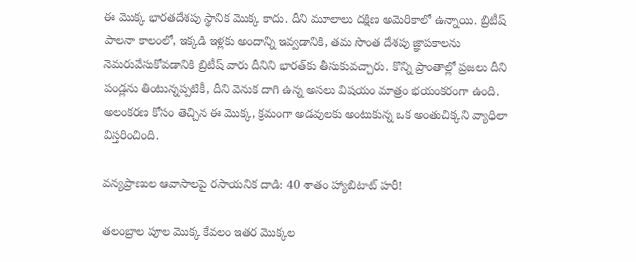ఈ మొక్క భారతదేశపు స్థానిక మొక్క కాదు. దీని మూలాలు దక్షిణ అమెరికాలో ఉన్నాయి. బ్రిటీష్ పాలనా కాలంలో, ఇక్కడి ఇళ్లకు అందాన్ని ఇవ్వడానికి, తమ సొంత దేశపు జ్ఞాపకాలను నెమరువేసుకోవడానికి బ్రిటీష్ వారు దీనిని భారత్‌కు తీసుకువచ్చారు. కొన్ని ప్రాంతాల్లో ప్రజలు దీని పండ్లను తింటున్నప్పటికీ, దీని వెనుక దాగి ఉన్న అసలు విషయం మాత్రం భయంకరంగా ఉంది. అలంకరణ కోసం తెచ్చిన ఈ మొక్క, క్రమంగా అడవులకు అంటుకున్న ఒక అంతుచిక్కని వ్యాధిలా విస్తరించింది.

వన్యప్రాణుల ఆవాసాలపై రసాయనిక దాడి: 40 శాతం హ్యాబిటాట్ హరీ!

తలంబ్రాల పూల మొక్క కేవలం ఇతర మొక్కల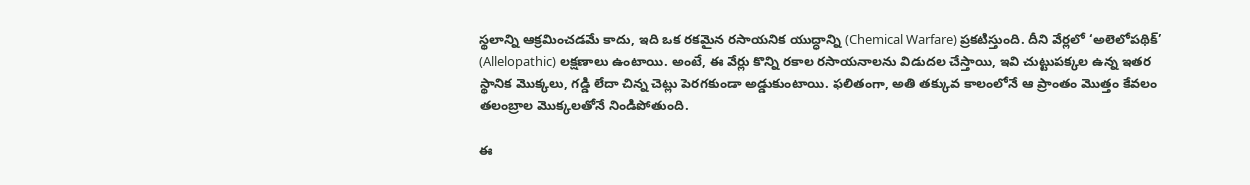స్థలాన్ని ఆక్రమించడమే కాదు, ఇది ఒక రకమైన రసాయనిక యుద్ధాన్ని (Chemical Warfare) ప్రకటిస్తుంది. దీని వేర్లలో ‘అలెలోపథిక్’ (Allelopathic) లక్షణాలు ఉంటాయి. అంటే, ఈ వేర్లు కొన్ని రకాల రసాయనాలను విడుదల చేస్తాయి, ఇవి చుట్టుపక్కల ఉన్న ఇతర స్థానిక మొక్కలు, గడ్డి లేదా చిన్న చెట్లు పెరగకుండా అడ్డుకుంటాయి. ఫలితంగా, అతి తక్కువ కాలంలోనే ఆ ప్రాంతం మొత్తం కేవలం తలంబ్రాల మొక్కలతోనే నిండిపోతుంది.

ఈ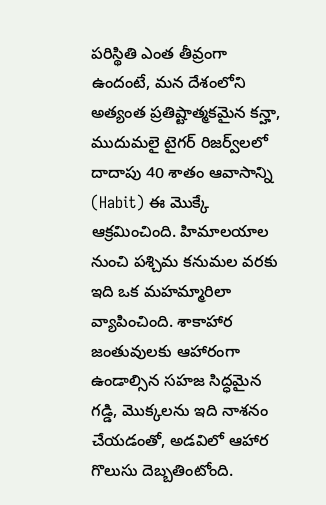పరిస్థితి ఎంత తీవ్రంగా ఉందంటే, మన దేశంలోని అత్యంత ప్రతిష్టాత్మకమైన కన్హా, ముదుమలై టైగర్ రిజర్వ్‌లలో దాదాపు 40 శాతం ఆవాసాన్ని (Habit) ఈ మొక్కే ఆక్రమించింది. హిమాలయాల నుంచి పశ్చిమ కనుమల వరకు ఇది ఒక మహమ్మారిలా వ్యాపించింది. శాకాహార జంతువులకు ఆహారంగా ఉండాల్సిన సహజ సిద్ధమైన గడ్డి, మొక్కలను ఇది నాశనం చేయడంతో, అడవిలో ఆహార గొలుసు దెబ్బతింటోంది.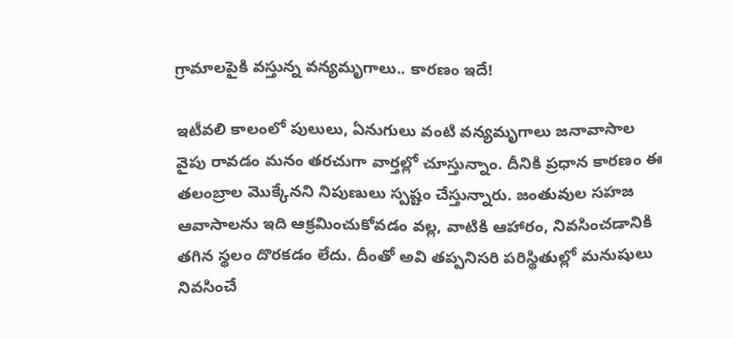గ్రామాలపైకి వస్తున్న వన్యమృగాలు.. కారణం ఇదే!

ఇటీవలి కాలంలో పులులు, ఏనుగులు వంటి వన్యమృగాలు జనావాసాల వైపు రావడం మనం తరచుగా వార్తల్లో చూస్తున్నాం. దీనికి ప్రధాన కారణం ఈ తలంబ్రాల మొక్కేనని నిపుణులు స్పష్టం చేస్తున్నారు. జంతువుల సహజ ఆవాసాలను ఇది ఆక్రమించుకోవడం వల్ల, వాటికి ఆహారం, నివసించడానికి తగిన స్థలం దొరకడం లేదు. దీంతో అవి తప్పనిసరి పరిస్థితుల్లో మనుషులు నివసించే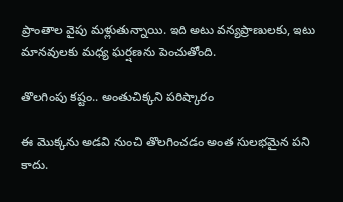ప్రాంతాల వైపు మళ్లుతున్నాయి. ఇది అటు వన్యప్రాణులకు, ఇటు మానవులకు మధ్య ఘర్షణను పెంచుతోంది.

తొలగింపు కష్టం.. అంతుచిక్కని పరిష్కారం

ఈ మొక్కను అడవి నుంచి తొలగించడం అంత సులభమైన పని కాదు.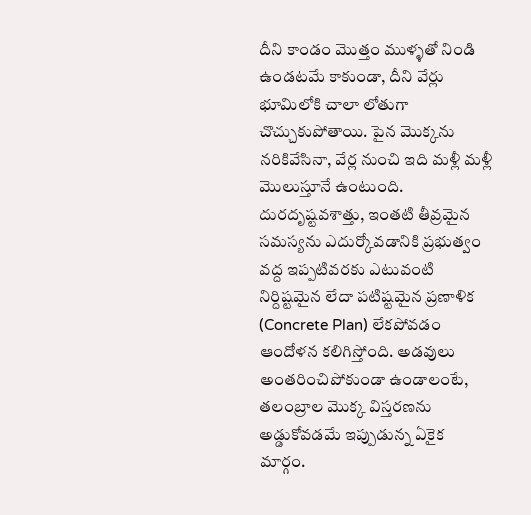దీని కాండం మొత్తం ముళ్ళతో నిండి ఉండటమే కాకుండా, దీని వేర్లు భూమిలోకి చాలా లోతుగా చొచ్చుకుపోతాయి. పైన మొక్కను నరికివేసినా, వేర్ల నుంచి ఇది మళ్లీ మళ్లీ మొలుస్తూనే ఉంటుంది. దురదృష్టవశాత్తు, ఇంతటి తీవ్రమైన సమస్యను ఎదుర్కోవడానికి ప్రభుత్వం వద్ద ఇప్పటివరకు ఎటువంటి నిర్దిష్టమైన లేదా పటిష్టమైన ప్రణాళిక (Concrete Plan) లేకపోవడం ఆందోళన కలిగిస్తోంది. అడవులు అంతరించిపోకుండా ఉండాలంటే, తలంబ్రాల మొక్క విస్తరణను అడ్డుకోవడమే ఇప్పుడున్న ఏకైక మార్గం.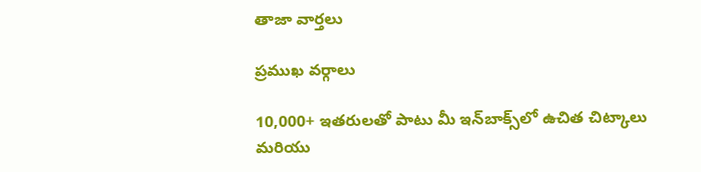తాజా వార్తలు

ప్రముఖ వర్గాలు

10,000+ ఇతరులతో పాటు మీ ఇన్‌బాక్స్‌లో ఉచిత చిట్కాలు మరియు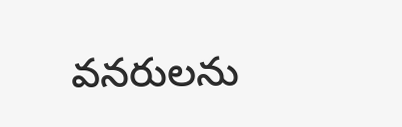వనరులను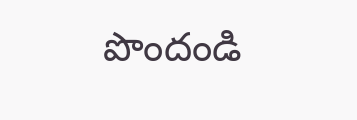పొందండి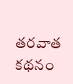తరవాత కథనం